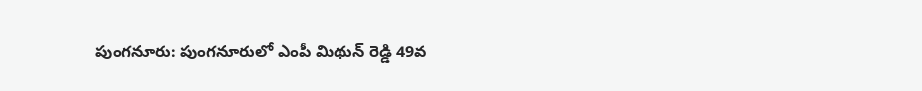పుంగనూరు: పుంగనూరులో ఎంపీ మిథున్ రెడ్డి 49వ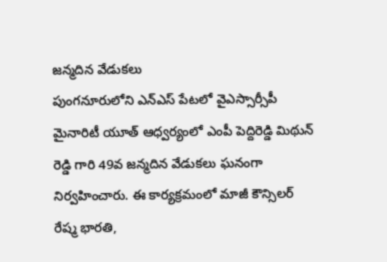జన్మదిన వేడుకలు
పుంగనూరులోని ఎన్ఎస్ పేటలో వైఎస్సార్సీపీ మైనారిటీ యూత్ ఆధ్వర్యంలో ఎంపీ పెద్దిరెడ్డి మిథున్ రెడ్డి గారి 49వ జన్మదిన వేడుకలు ఘనంగా నిర్వహించారు. ఈ కార్యక్రమంలో మాజీ కౌన్సిలర్ రేష్మ భారతి,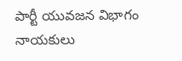పార్టీ యువజన విభాగం నాయకులు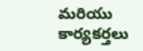మరియు కార్యకర్తలు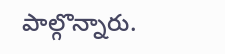పాల్గొన్నారు.